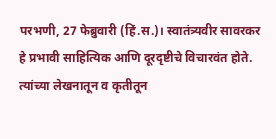परभणी, 27 फेब्रुवारी (हिं.स.)। स्वातंत्र्यवीर सावरकर हे प्रभावी साहित्यिक आणि दूरदृष्टीचे विचारवंत होते. त्यांच्या लेखनातून व कृतीतून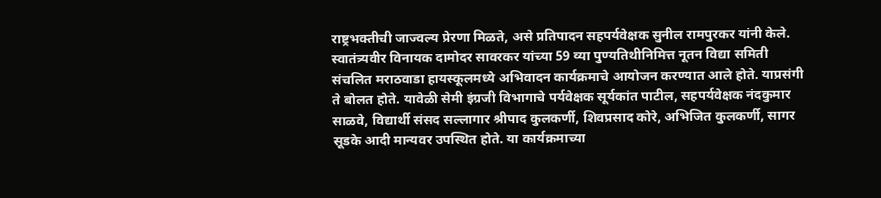राष्ट्रभक्तीची जाज्वल्य प्रेरणा मिळते, असे प्रतिपादन सहपर्यवेक्षक सुनील रामपुरकर यांनी केले.
स्वातंत्र्यवीर विनायक दामोदर सावरकर यांच्या 59 व्या पुण्यतिथीनिमित्त नूतन विद्या समिती संचलित मराठवाडा हायस्कूलमध्ये अभिवादन कार्यक्रमाचे आयोजन करण्यात आले होते. याप्रसंगी ते बोलत होते. यावेळी सेमी इंग्रजी विभागाचे पर्यवेक्षक सूर्यकांत पाटील, सहपर्यवेक्षक नंदकुमार साळवे, विद्यार्थी संसद सल्लागार श्रीपाद कुलकर्णी, शिवप्रसाद कोरे, अभिजित कुलकर्णी, सागर सूडके आदी मान्यवर उपस्थित होते. या कार्यक्रमाच्या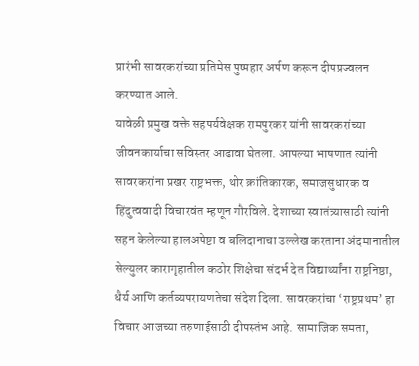प्रारंभी सावरकरांच्या प्रतिमेस पुष्पहार अर्पण करून दीपप्रज्वलन करण्यात आले.
यावेळी प्रमुख वक्ते सहपर्यवेक्षक रामपुरकर यांनी सावरकरांच्या जीवनकार्याचा सविस्तर आढावा घेतला. आपल्या भाषणात त्यांनी सावरकरांना प्रखर राष्ट्रभक्त, थोर क्रांतिकारक, समाजसुधारक व हिंदुत्ववादी विचारवंत म्हणून गौरविले. देशाच्या स्वातंत्र्यासाठी त्यांनी सहन केलेल्या हालअपेष्टा व बलिदानाचा उल्लेख करताना अंदमानातील सेल्युलर कारागृहातील कठोर शिक्षेचा संदर्भ देत विद्यार्थ्यांना राष्ट्रनिष्ठा, धैर्य आणि कर्तव्यपरायणतेचा संदेश दिला. सावरकरांचा ‘राष्ट्रप्रथम’ हा विचार आजच्या तरुणाईसाठी दीपस्तंभ आहे. सामाजिक समता,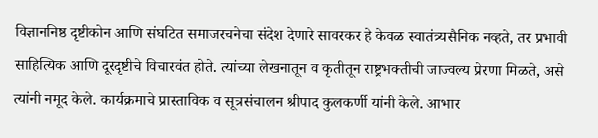विज्ञाननिष्ठ दृष्टीकोन आणि संघटित समाजरचनेचा संदेश देणारे सावरकर हे केवळ स्वातंत्र्यसैनिक नव्हते, तर प्रभावी साहित्यिक आणि दूरदृष्टीचे विचारवंत होते. त्यांच्या लेखनातून व कृतीतून राष्ट्रभक्तीची जाज्वल्य प्रेरणा मिळते, असे त्यांनी नमूद केले. कार्यक्रमाचे प्रास्ताविक व सूत्रसंचालन श्रीपाद कुलकर्णी यांनी केले. आभार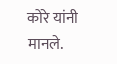कोरे यांनी मानले.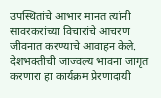उपस्थितांचे आभार मानत त्यांनी सावरकरांच्या विचारांचे आचरण जीवनात करण्याचे आवाहन केले. देशभक्तीची जाज्वल्य भावना जागृत करणारा हा कार्यक्रम प्रेरणादायी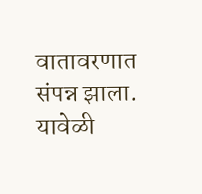वातावरणात संपन्न झाला. यावेळी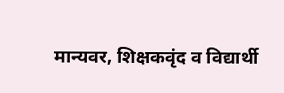मान्यवर, शिक्षकवृंद व विद्यार्थी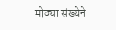मोठ्या संख्येने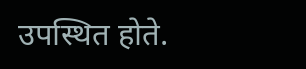उपस्थित होते.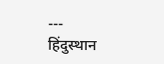---
हिंदुस्थान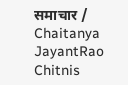समाचार / Chaitanya JayantRao Chitnis